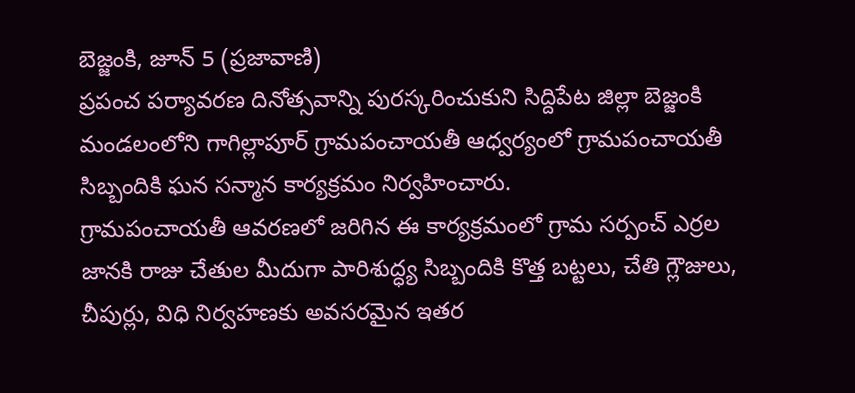బెజ్జంకి, జూన్ 5 (ప్రజావాణి)
ప్రపంచ పర్యావరణ దినోత్సవాన్ని పురస్కరించుకుని సిద్దిపేట జిల్లా బెజ్జంకి మండలంలోని గాగిల్లాపూర్ గ్రామపంచాయతీ ఆధ్వర్యంలో గ్రామపంచాయతీ సిబ్బందికి ఘన సన్మాన కార్యక్రమం నిర్వహించారు.
గ్రామపంచాయతీ ఆవరణలో జరిగిన ఈ కార్యక్రమంలో గ్రామ సర్పంచ్ ఎర్రల జానకి రాజు చేతుల మీదుగా పారిశుద్ధ్య సిబ్బందికి కొత్త బట్టలు, చేతి గ్లౌజులు, చీపుర్లు, విధి నిర్వహణకు అవసరమైన ఇతర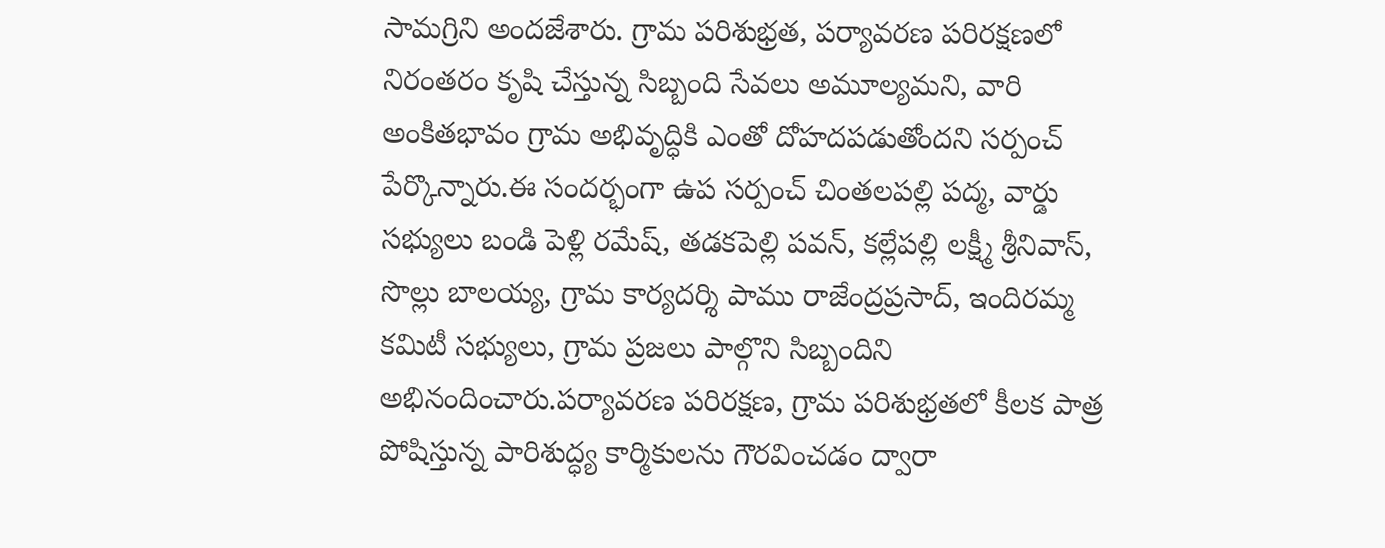సామగ్రిని అందజేశారు. గ్రామ పరిశుభ్రత, పర్యావరణ పరిరక్షణలో నిరంతరం కృషి చేస్తున్న సిబ్బంది సేవలు అమూల్యమని, వారి అంకితభావం గ్రామ అభివృద్ధికి ఎంతో దోహదపడుతోందని సర్పంచ్ పేర్కొన్నారు.ఈ సందర్భంగా ఉప సర్పంచ్ చింతలపల్లి పద్మ, వార్డు సభ్యులు బండి పెళ్లి రమేష్, తడకపెల్లి పవన్, కల్లేపల్లి లక్ష్మీ శ్రీనివాస్, సొల్లు బాలయ్య, గ్రామ కార్యదర్శి పాము రాజేంద్రప్రసాద్, ఇందిరమ్మ కమిటీ సభ్యులు, గ్రామ ప్రజలు పాల్గొని సిబ్బందిని అభినందించారు.పర్యావరణ పరిరక్షణ, గ్రామ పరిశుభ్రతలో కీలక పాత్ర పోషిస్తున్న పారిశుద్ధ్య కార్మికులను గౌరవించడం ద్వారా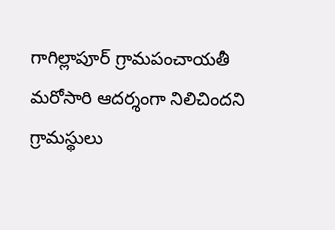గాగిల్లాపూర్ గ్రామపంచాయతీ మరోసారి ఆదర్శంగా నిలిచిందని గ్రామస్థులు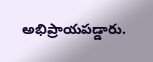అభిప్రాయపడ్డారు.